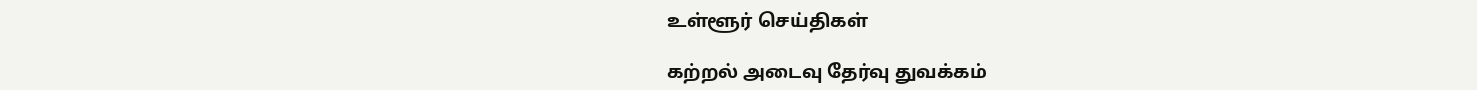உள்ளூர் செய்திகள்

கற்றல் அடைவு தேர்வு துவக்கம்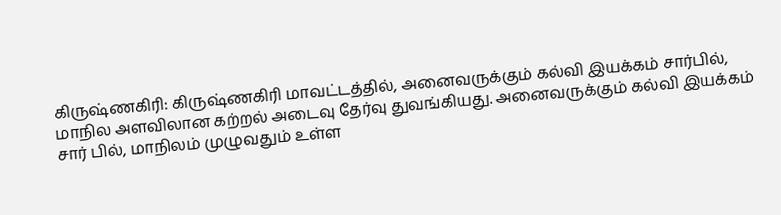கிருஷ்ணகிரி: கிருஷ்ணகிரி மாவட்டத்தில், அனைவருக்கும் கல்வி இயக்கம் சார்பில், மாநில அளவிலான கற்றல் அடைவு தேர்வு துவங்கியது. அனைவருக்கும் கல்வி இயக்கம் சார் பில், மாநிலம் முழுவதும் உள்ள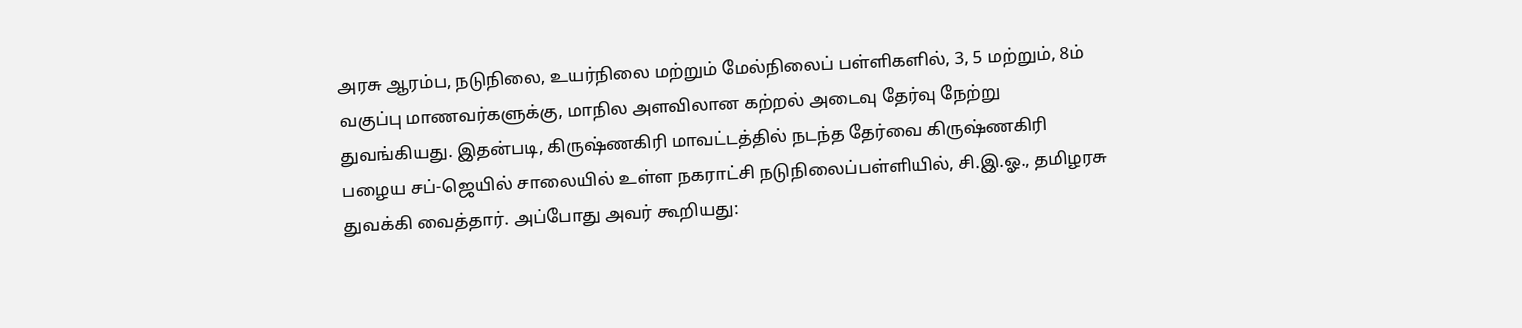அரசு ஆரம்ப, நடுநிலை, உயர்நிலை மற்றும் மேல்நிலைப் பள்ளிகளில், 3, 5 மற்றும், 8ம் வகுப்பு மாணவர்களுக்கு, மாநில அளவிலான கற்றல் அடைவு தேர்வு நேற்று துவங்கியது. இதன்படி, கிருஷ்ணகிரி மாவட்டத்தில் நடந்த தேர்வை கிருஷ்ணகிரி பழைய சப்-ஜெயில் சாலையில் உள்ள நகராட்சி நடுநிலைப்பள்ளியில், சி.இ.ஓ., தமிழரசு துவக்கி வைத்தார். அப்போது அவர் கூறியது: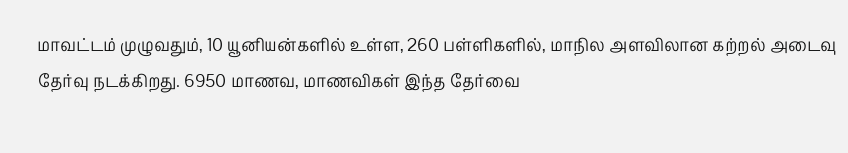மாவட்டம் முழுவதும், 10 யூனியன்களில் உள்ள, 260 பள்ளிகளில், மாநில அளவிலான கற்றல் அடைவு தேர்வு நடக்கிறது. 6950 மாணவ, மாணவிகள் இந்த தேர்வை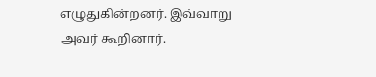எழுதுகின்றனர். இவ்வாறு அவர் கூறினார்.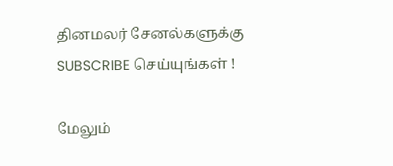தினமலர் சேனல்களுக்கு SUBSCRIBE செய்யுங்கள் !

மேலும்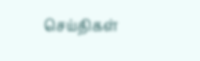செய்திகள்